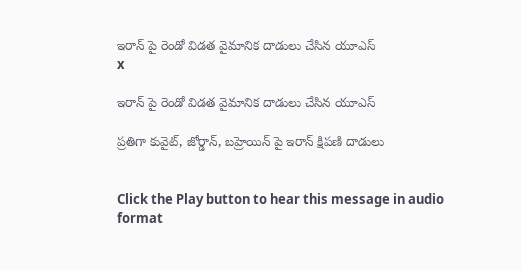ఇరాన్ పై రెండో విడత వైమానిక దాడులు చేసిన యూఎస్
x

ఇరాన్ పై రెండో విడత వైమానిక దాడులు చేసిన యూఎస్

ప్రతిగా కువైట్, జోర్డాన్, బహ్రెయిన్ పై ఇరాన్ క్షిపణి దాడులు


Click the Play button to hear this message in audio format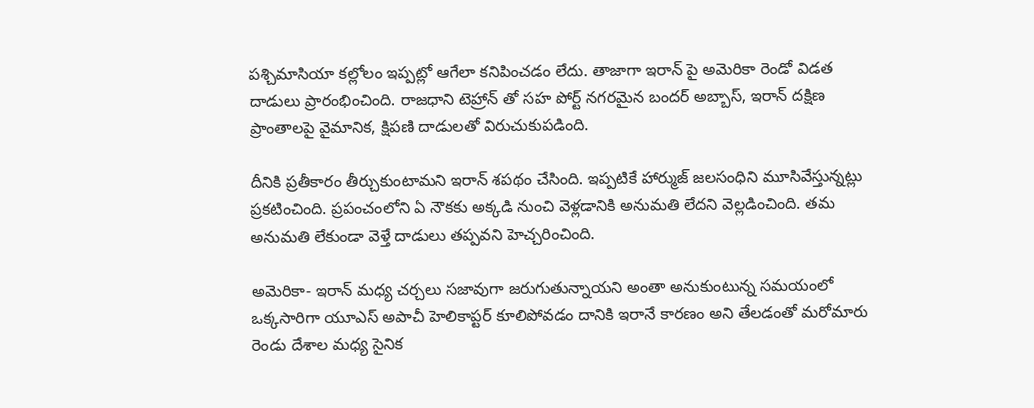పశ్చిమాసియా కల్లోలం ఇప్పట్లో ఆగేలా కనిపించడం లేదు. తాజాగా ఇరాన్ పై అమెరికా రెండో విడత దాడులు ప్రారంభించింది. రాజధాని టెహ్రాన్ తో సహ పోర్ట్ నగరమైన బందర్ అబ్బాస్, ఇరాన్ దక్షిణ ప్రాంతాలపై వైమానిక, క్షిపణి దాడులతో విరుచుకుపడింది.

దీనికి ప్రతీకారం తీర్చుకుంటామని ఇరాన్ శపథం చేసింది. ఇప్పటికే హార్ముజ్ జలసంధిని మూసివేస్తున్నట్లు ప్రకటించింది. ప్రపంచంలోని ఏ నౌకకు అక్కడి నుంచి వెళ్లడానికి అనుమతి లేదని వెల్లడించింది. తమ అనుమతి లేకుండా వెళ్తే దాడులు తప్పవని హెచ్చరించింది.

అమెరికా- ఇరాన్ మధ్య చర్చలు సజావుగా జరుగుతున్నాయని అంతా అనుకుంటున్న సమయంలో ఒక్కసారిగా యూఎస్ అపాచీ హెలికాప్టర్ కూలిపోవడం దానికి ఇరానే కారణం అని తేలడంతో మరోమారు రెండు దేశాల మధ్య సైనిక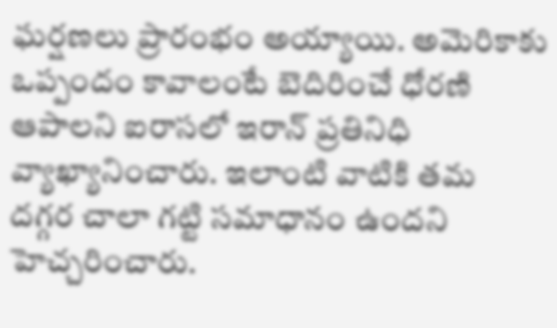ఘర్షణలు ప్రారంభం అయ్యాయి. అమెరికాకు ఒప్పందం కావాలంటే బెదిరించే ధోరణి ఆపాలని ఐరాసలో ఇరాన్ ప్రతినిధి వ్యాఖ్యానించారు. ఇలాంటి వాటికి తమ దగ్గర చాలా గట్టి సమాధానం ఉందని హెచ్చరించారు.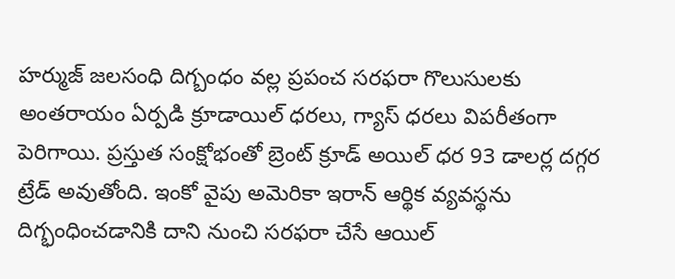హర్ముజ్ జలసంధి దిగ్బంధం వల్ల ప్రపంచ సరఫరా గొలుసులకు అంతరాయం ఏర్పడి క్రూడాయిల్ ధరలు, గ్యాస్ ధరలు విపరీతంగా పెరిగాయి. ప్రస్తుత సంక్షోభంతో బ్రెంట్ క్రూడ్ అయిల్ ధర 93 డాలర్ల దగ్గర ట్రేడ్ అవుతోంది. ఇంకో వైపు అమెరికా ఇరాన్ ఆర్థిక వ్యవస్థను దిగ్భంధించడానికి దాని నుంచి సరఫరా చేసే ఆయిల్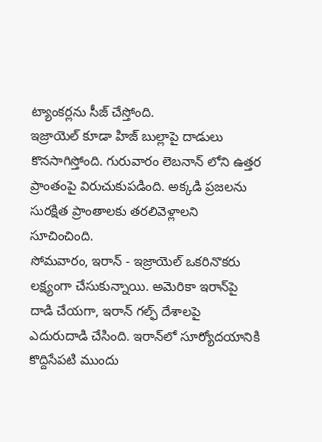ట్యాంకర్లను సీజ్ చేస్తోంది.
ఇజ్రాయెల్ కూడా హిజ్ బుల్లాపై దాడులు కొనసాగిస్తోంది. గురువారం లెబనాన్ లోని ఉత్తర ప్రాంతంపై విరుచుకుపడింది. అక్కడి ప్రజలను సురక్షిత ప్రాంతాలకు తరలివెళ్లాలని సూచించింది.
సోమవారం, ఇరాన్ - ఇజ్రాయెల్ ఒకరినొకరు లక్ష్యంగా చేసుకున్నాయి. అమెరికా ఇరాన్‌పై దాడి చేయగా, ఇరాన్ గల్ఫ్ దేశాలపై ఎదురుదాడి చేసింది. ఇరాన్‌లో సూర్యోదయానికి కొద్దిసేపటి ముందు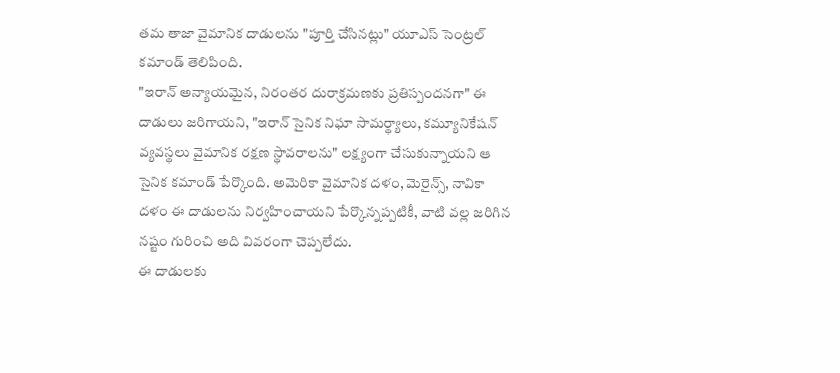తమ తాజా వైమానిక దాడులను "పూర్తి చేసినట్లు" యూఎస్ సెంట్రల్ కమాండ్ తెలిపింది.
"ఇరాన్ అన్యాయమైన, నిరంతర దురాక్రమణకు ప్రతిస్పందనగా" ఈ దాడులు జరిగాయని, "ఇరాన్ సైనిక నిఘా సామర్థ్యాలు, కమ్యూనికేషన్ వ్యవస్థలు వైమానిక రక్షణ స్థావరాలను" లక్ష్యంగా చేసుకున్నాయని ఆ సైనిక కమాండ్ పేర్కొంది. అమెరికా వైమానిక దళం, మెరైన్స్, నావికా దళం ఈ దాడులను నిర్వహించాయని పేర్కొన్నప్పటికీ, వాటి వల్ల జరిగిన నష్టం గురించి అది వివరంగా చెప్పలేదు.
ఈ దాడులకు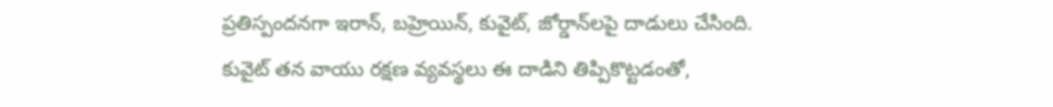ప్రతిస్పందనగా ఇరాన్, బహ్రెయిన్, కువైట్, జోర్డాన్‌లపై దాడులు చేసింది. కువైట్ తన వాయు రక్షణ వ్యవస్థలు ఈ దాడిని తిప్పికొట్టడంతో,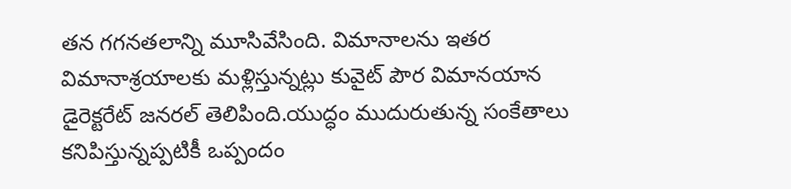తన గగనతలాన్ని మూసివేసింది. విమానాలను ఇతర విమానాశ్రయాలకు మళ్లిస్తున్నట్లు కువైట్ పౌర విమానయాన డైరెక్టరేట్ జనరల్ తెలిపింది.యుద్ధం ముదురుతున్న సంకేతాలు కనిపిస్తున్నప్పటికీ ఒప్పందం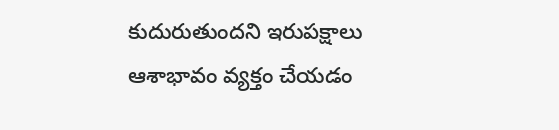కుదురుతుందని ఇరుపక్షాలు ఆశాభావం వ్యక్తం చేయడం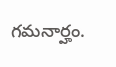గమనార్హం.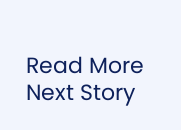Read More
Next Story